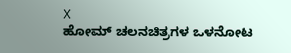X
ಹೋಮ್ ಚಲನಚಿತ್ರಗಳ ಒಳನೋಟ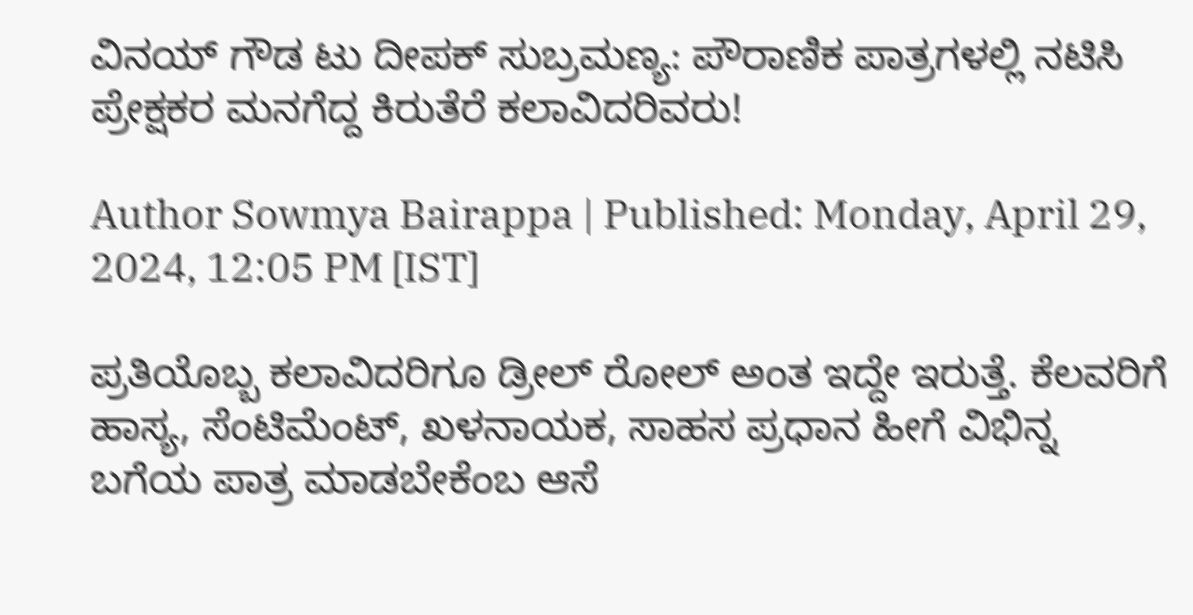ವಿನಯ್ ಗೌಡ ಟು ದೀಪಕ್ ಸುಬ್ರಮಣ್ಯ: ಪೌರಾಣಿಕ ಪಾತ್ರಗಳಲ್ಲಿ ನಟಿಸಿ ಪ್ರೇಕ್ಷಕರ ಮನಗೆದ್ದ ಕಿರುತೆರೆ ಕಲಾವಿದರಿವರು!

Author Sowmya Bairappa | Published: Monday, April 29, 2024, 12:05 PM [IST]

ಪ್ರತಿಯೊಬ್ಬ ಕಲಾವಿದರಿಗೂ ಡ್ರೀಲ್ ರೋಲ್ ಅಂತ ಇದ್ದೇ ಇರುತ್ತೆ. ಕೆಲವರಿಗೆ ಹಾಸ್ಯ, ಸೆಂಟಿಮೆಂಟ್, ಖಳನಾಯಕ, ಸಾಹಸ ಪ್ರಧಾನ ಹೀಗೆ ವಿಭಿನ್ನ ಬಗೆಯ ಪಾತ್ರ ಮಾಡಬೇಕೆಂಬ ಆಸೆ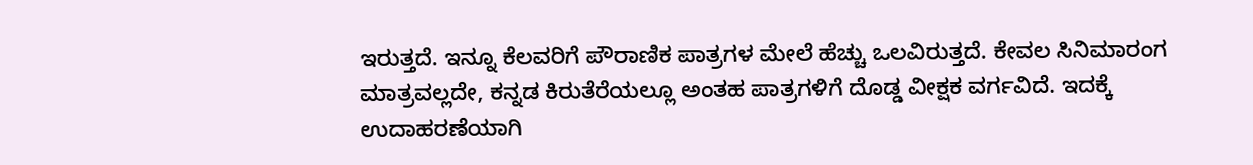ಇರುತ್ತದೆ. ಇನ್ನೂ ಕೆಲವರಿಗೆ ಪೌರಾಣಿಕ ಪಾತ್ರಗಳ ಮೇಲೆ ಹೆಚ್ಚು ಒಲವಿರುತ್ತದೆ. ಕೇವಲ ಸಿನಿಮಾರಂಗ ಮಾತ್ರವಲ್ಲದೇ, ಕನ್ನಡ ಕಿರುತೆರೆಯಲ್ಲೂ ಅಂತಹ ಪಾತ್ರಗಳಿಗೆ ದೊಡ್ಡ ವೀಕ್ಷಕ ವರ್ಗವಿದೆ. ಇದಕ್ಕೆ ಉದಾಹರಣೆಯಾಗಿ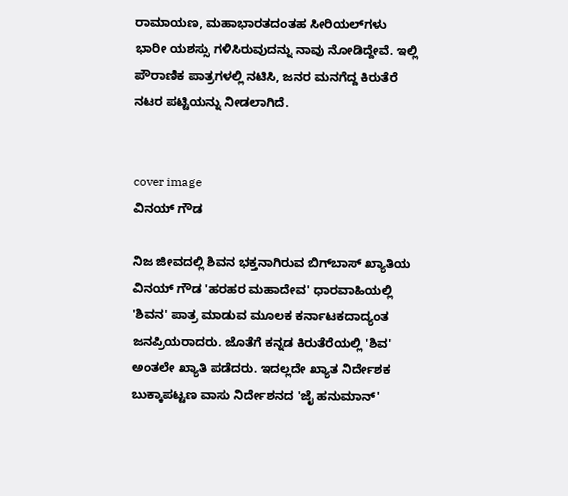ರಾಮಾಯಣ, ಮಹಾಭಾರತದಂತಹ ಸೀರಿಯಲ್‌ಗಳು ಭಾರೀ ಯಶಸ್ಸು ಗಳಿಸಿರುವುದನ್ನು ನಾವು ನೋಡಿದ್ದೇವೆ. ಇಲ್ಲಿ ಪೌರಾಣಿಕ ಪಾತ್ರಗಳಲ್ಲಿ ನಟಿಸಿ, ಜನರ ಮನಗೆದ್ದ ಕಿರುತೆರೆ ನಟರ ಪಟ್ಟಿಯನ್ನು ನೀಡಲಾಗಿದೆ.


cover image
ವಿನಯ್ ಗೌಡ

ನಿಜ ಜೀವದಲ್ಲಿ ಶಿವನ ಭಕ್ತನಾಗಿರುವ ಬಿಗ್‌ಬಾಸ್‌ ಖ್ಯಾತಿಯ ವಿನಯ್ ಗೌಡ 'ಹರಹರ ಮಹಾದೇವ' ಧಾರವಾಹಿಯಲ್ಲಿ 'ಶಿವನ' ಪಾತ್ರ ಮಾಡುವ ಮೂಲಕ ಕರ್ನಾಟಕದಾದ್ಯಂತ ಜನಪ್ರಿಯರಾದರು. ಜೊತೆಗೆ ಕನ್ನಡ ಕಿರುತೆರೆಯಲ್ಲಿ 'ಶಿವ' ಅಂತಲೇ ಖ್ಯಾತಿ ಪಡೆದರು. ಇದಲ್ಲದೇ ಖ್ಯಾತ ನಿರ್ದೇಶಕ ಬುಕ್ಕಾಪಟ್ಟಣ ವಾಸು ನಿರ್ದೇಶನದ 'ಜೈ ಹನುಮಾನ್'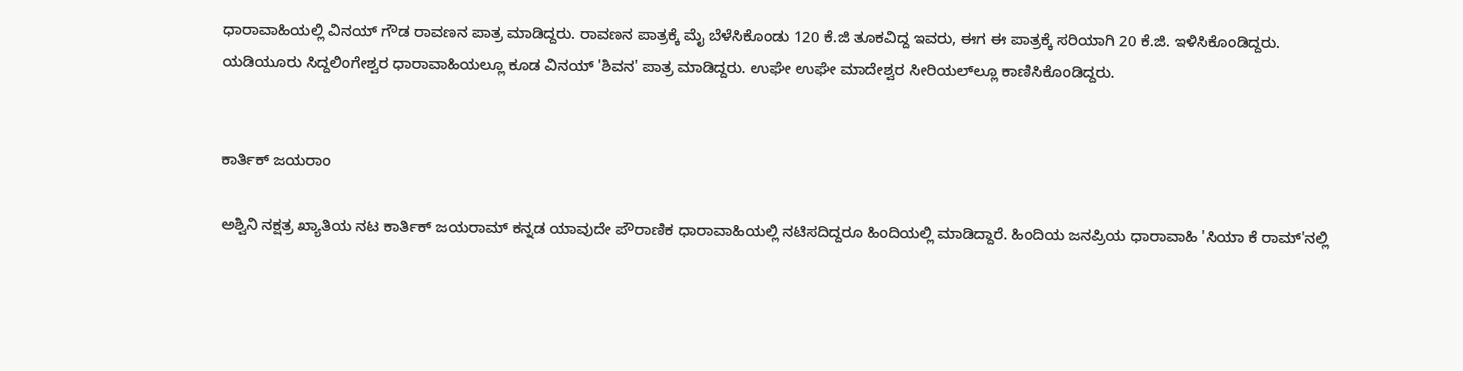ಧಾರಾವಾಹಿಯಲ್ಲಿ ವಿನಯ್‌ ಗೌಡ ರಾವಣನ ಪಾತ್ರ ಮಾಡಿದ್ದರು. ರಾವಣನ ಪಾತ್ರಕ್ಕೆ ಮೈ ಬೆಳೆಸಿಕೊಂಡು 120 ಕೆ.ಜಿ ತೂಕವಿದ್ದ ಇವರು, ಈಗ ಈ ಪಾತ್ರಕ್ಕೆ ಸರಿಯಾಗಿ 20 ಕೆ.ಜಿ. ಇಳಿಸಿಕೊಂಡಿದ್ದರು.  ಯಡಿಯೂರು ಸಿದ್ದಲಿಂಗೇಶ್ವರ ಧಾರಾವಾಹಿಯಲ್ಲೂ ಕೂಡ ವಿನಯ್ 'ಶಿವನ' ಪಾತ್ರ ಮಾಡಿದ್ದರು. ಉಘೇ ಉಘೇ ಮಾದೇಶ್ವರ ಸೀರಿಯಲ್‌ಲ್ಲೂ ಕಾಣಿಸಿಕೊಂಡಿದ್ದರು.


ಕಾರ್ತಿಕ್ ಜಯರಾಂ

ಅಶ್ವಿನಿ ನಕ್ಷತ್ರ ಖ್ಯಾತಿಯ ನಟ ಕಾರ್ತಿಕ್ ಜಯರಾಮ್ ಕನ್ನಡ ಯಾವುದೇ ಪೌರಾಣಿಕ ಧಾರಾವಾಹಿಯಲ್ಲಿ ನಟಿಸದಿದ್ದರೂ ಹಿಂದಿಯಲ್ಲಿ ಮಾಡಿದ್ದಾರೆ. ಹಿಂದಿಯ ಜನಪ್ರಿಯ ಧಾರಾವಾಹಿ 'ಸಿಯಾ ಕೆ ರಾಮ್‌'ನಲ್ಲಿ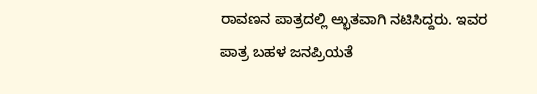ರಾವಣನ ಪಾತ್ರದಲ್ಲಿ ಅ್ಭುತವಾಗಿ ನಟಿಸಿದ್ದರು. ಇವರ ಪಾತ್ರ ಬಹಳ ಜನಪ್ರಿಯತೆ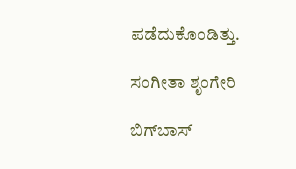ಪಡೆದುಕೊಂಡಿತ್ತು.

ಸಂಗೀತಾ ಶೃಂಗೇರಿ

ಬಿಗ್‌ಬಾಸ್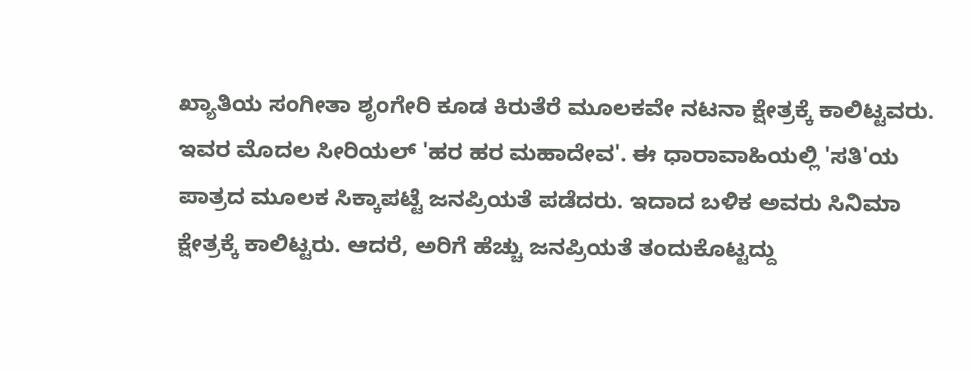ಖ್ಯಾತಿಯ ಸಂಗೀತಾ ಶೃಂಗೇರಿ ಕೂಡ ಕಿರುತೆರೆ ಮೂಲಕವೇ ನಟನಾ ಕ್ಷೇತ್ರಕ್ಕೆ ಕಾಲಿಟ್ಟವರು. ಇವರ ಮೊದಲ ಸೀರಿಯಲ್ 'ಹರ ಹರ ಮಹಾದೇವ'. ಈ ಧಾರಾವಾಹಿಯಲ್ಲಿ 'ಸತಿ'ಯ ಪಾತ್ರದ ಮೂಲಕ ಸಿಕ್ಕಾಪಟ್ಟೆ ಜನಪ್ರಿಯತೆ ಪಡೆದರು. ಇದಾದ ಬಳಿಕ ಅವರು ಸಿನಿಮಾ ಕ್ಷೇತ್ರಕ್ಕೆ ಕಾಲಿಟ್ಟರು. ಆದರೆ, ಅರಿಗೆ ಹೆಚ್ಚು ಜನಪ್ರಿಯತೆ ತಂದುಕೊಟ್ಟದ್ದು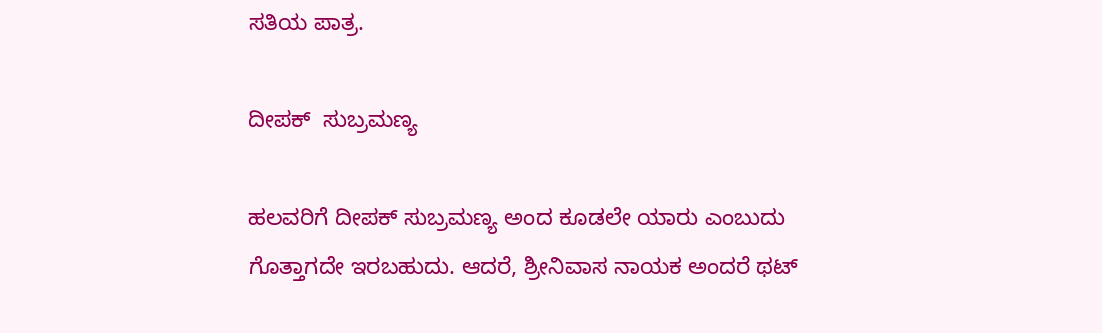ಸತಿಯ ಪಾತ್ರ.

ದೀಪಕ್  ಸುಬ್ರಮಣ್ಯ

ಹಲವರಿಗೆ ದೀಪಕ್ ಸುಬ್ರಮಣ್ಯ ಅಂದ ಕೂಡಲೇ ಯಾರು ಎಂಬುದು ಗೊತ್ತಾಗದೇ ಇರಬಹುದು. ಆದರೆ, ಶ್ರೀನಿವಾಸ ನಾಯಕ ಅಂದರೆ ಥಟ್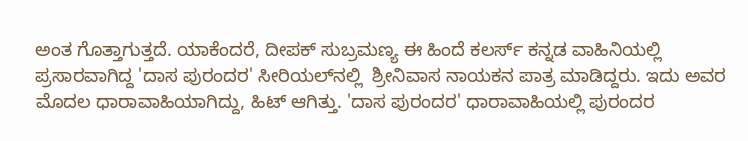ಅಂತ ಗೊತ್ತಾಗುತ್ತದೆ. ಯಾಕೆಂದರೆ, ದೀಪಕ್ ಸುಬ್ರಮಣ್ಯ ಈ ಹಿಂದೆ ಕಲರ್ಸ್ ಕನ್ನಡ ವಾಹಿನಿಯಲ್ಲಿ ಪ್ರಸಾರವಾಗಿದ್ದ 'ದಾಸ ಪುರಂದರ' ಸೀರಿಯಲ್‌ನಲ್ಲಿ  ಶ್ರೀನಿವಾಸ ನಾಯಕನ ಪಾತ್ರ ಮಾಡಿದ್ದರು. ಇದು ಅವರ ಮೊದಲ ಧಾರಾವಾಹಿಯಾಗಿದ್ದು, ಹಿಟ್ ಆಗಿತ್ತು. 'ದಾಸ ಪುರಂದರ' ಧಾರಾವಾಹಿಯಲ್ಲಿ ಪುರಂದರ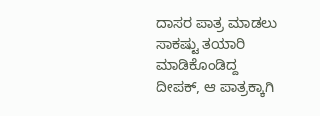ದಾಸರ ಪಾತ್ರ ಮಾಡಲು ಸಾಕಷ್ಟು ತಯಾರಿ ಮಾಡಿಕೊಂಡಿದ್ದ ದೀಪಕ್, ಆ ಪಾತ್ರಕ್ಕಾಗಿ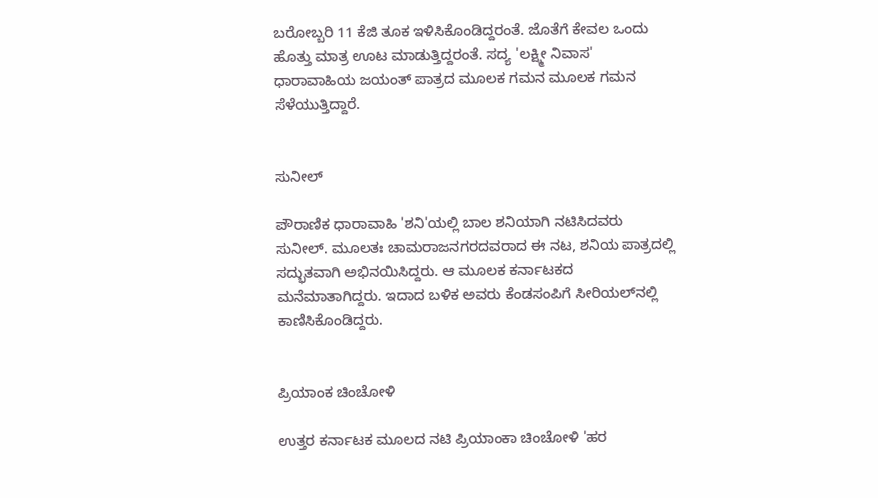ಬರೋಬ್ಬರಿ 11 ಕೆಜಿ ತೂಕ ಇಳಿಸಿಕೊಂಡಿದ್ದರಂತೆ. ಜೊತೆಗೆ ಕೇವಲ ಒಂದು ಹೊತ್ತು ಮಾತ್ರ ಊಟ ಮಾಡುತ್ತಿದ್ದರಂತೆ. ಸದ್ಯ 'ಲಕ್ಷ್ಮೀ ನಿವಾಸ' ಧಾರಾವಾಹಿಯ ಜಯಂತ್ ಪಾತ್ರದ ಮೂಲಕ ಗಮನ ಮೂಲಕ ಗಮನ ಸೆಳೆಯುತ್ತಿದ್ದಾರೆ.


ಸುನೀಲ್

ಪೌರಾಣಿಕ ಧಾರಾವಾಹಿ 'ಶನಿ'ಯಲ್ಲಿ ಬಾಲ ಶನಿಯಾಗಿ ನಟಿಸಿದವರು ಸುನೀಲ್. ಮೂಲತಃ ಚಾಮರಾಜನಗರದವರಾದ ಈ ನಟ, ಶನಿಯ ಪಾತ್ರದಲ್ಲಿ ಸದ್ಭುತವಾಗಿ ಅಭಿನಯಿಸಿದ್ದರು. ಆ ಮೂಲಕ ಕರ್ನಾಟಕದ ಮನೆಮಾತಾಗಿದ್ದರು. ಇದಾದ ಬಳಿಕ ಅವರು ಕೆಂಡಸಂಪಿಗೆ ಸೀರಿಯಲ್‌ನಲ್ಲಿ ಕಾಣಿಸಿಕೊಂಡಿದ್ದರು.


ಪ್ರಿಯಾಂಕ ಚಿಂಚೋಳಿ

ಉತ್ತರ ಕರ್ನಾಟಕ ಮೂಲದ ನಟಿ ಪ್ರಿಯಾಂಕಾ ಚಿಂಚೋಳಿ 'ಹರ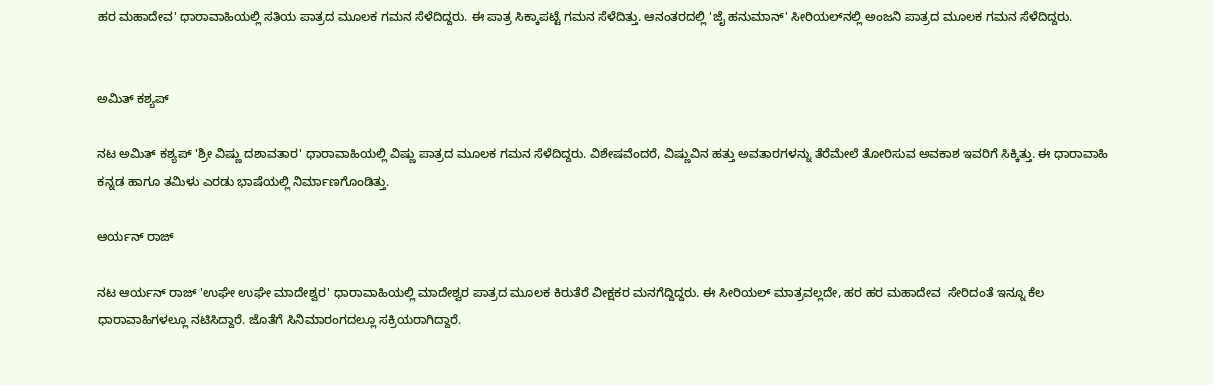ಹರ ಮಹಾದೇವ' ಧಾರಾವಾಹಿಯಲ್ಲಿ ಸತಿಯ ಪಾತ್ರದ ಮೂಲಕ ಗಮನ ಸೆಳೆದಿದ್ದರು. ಈ ಪಾತ್ರ ಸಿಕ್ಕಾಪಟ್ಟೆ ಗಮನ ಸೆಳೆದಿತ್ತು. ಆನಂತರದಲ್ಲಿ 'ಜೈ ಹನುಮಾನ್' ಸೀರಿಯಲ್‌ನಲ್ಲಿ ಅಂಜನಿ ಪಾತ್ರದ ಮೂಲಕ ಗಮನ ಸೆಳೆದಿದ್ದರು.


ಅಮಿತ್ ಕಶ್ಯಪ್

ನಟ ಅಮಿತ್ ಕಶ್ಯಪ್ 'ಶ್ರೀ ವಿಷ್ಣು ದಶಾವತಾರ' ಧಾರಾವಾಹಿಯಲ್ಲಿ ವಿಷ್ಣು ಪಾತ್ರದ ಮೂಲಕ ಗಮನ ಸೆಳೆದಿದ್ದರು. ವಿಶೇಷವೆಂದರೆ, ವಿಷ್ಣುವಿನ ಹತ್ತು ಅವತಾರಗಳನ್ನು ತೆರೆಮೇಲೆ ತೋರಿಸುವ ಅವಕಾಶ ಇವರಿಗೆ ಸಿಕ್ಕಿತ್ತು. ಈ ಧಾರಾವಾಹಿ ಕನ್ನಡ ಹಾಗೂ ತಮಿಳು ಎರಡು ಭಾಷೆಯಲ್ಲಿ ನಿರ್ಮಾಣಗೊಂಡಿತ್ತು.

ಆರ್ಯನ್ ರಾಜ್‌

ನಟ ಆರ್ಯನ್ ರಾಜ್‌ 'ಉಘೇ ಉಘೇ ಮಾದೇಶ್ವರ' ಧಾರಾವಾಹಿಯಲ್ಲಿ ಮಾದೇಶ್ವರ ಪಾತ್ರದ ಮೂಲಕ ಕಿರುತೆರೆ ವೀಕ್ಷಕರ ಮನಗೆದ್ದಿದ್ದರು. ಈ ಸೀರಿಯಲ್ ಮಾತ್ರವಲ್ಲದೇ, ಹರ ಹರ ಮಹಾದೇವ  ಸೇರಿದಂತೆ ಇನ್ನೂ ಕೆಲ ಧಾರಾವಾಹಿಗಳಲ್ಲೂ ನಟಿಸಿದ್ದಾರೆ. ಜೊತೆಗೆ ಸಿನಿಮಾರಂಗದಲ್ಲೂ ಸಕ್ರಿಯರಾಗಿದ್ದಾರೆ.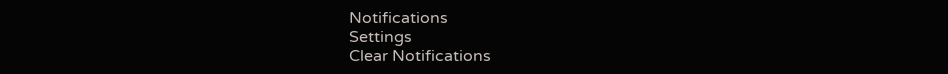Notifications
Settings
Clear Notifications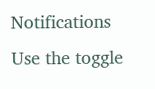Notifications
Use the toggle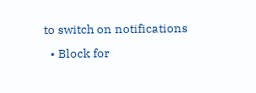to switch on notifications
  • Block for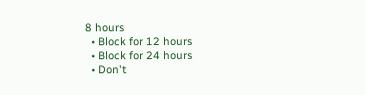8 hours
  • Block for 12 hours
  • Block for 24 hours
  • Don't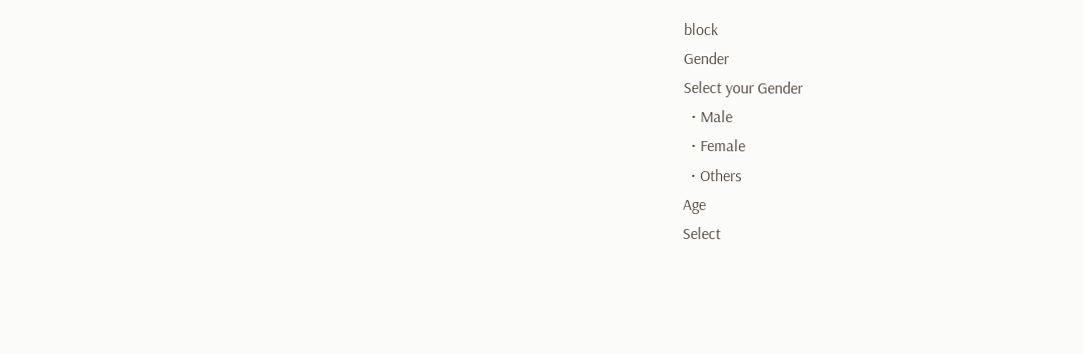block
Gender
Select your Gender
  • Male
  • Female
  • Others
Age
Select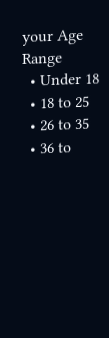your Age Range
  • Under 18
  • 18 to 25
  • 26 to 35
  • 36 to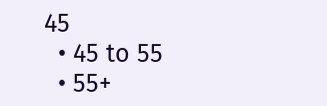45
  • 45 to 55
  • 55+